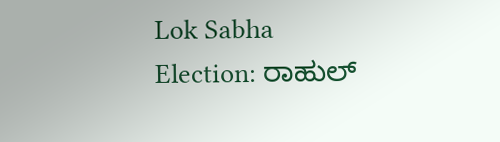Lok Sabha Election: ರಾಹುಲ್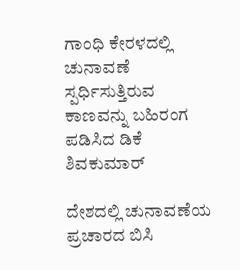ಗಾಂಧಿ ಕೇರಳದಲ್ಲಿ ಚುನಾವಣೆ ಸ್ಪರ್ಧಿಸುತ್ತಿರುವ ಕಾಣವನ್ನು ಬಹಿರಂಗ ಪಡಿಸಿದ ಡಿಕೆ ಶಿವಕುಮಾರ್‌

ದೇಶದಲ್ಲಿ ಚುನಾವಣೆಯ ಪ್ರಚಾರದ ಬಿಸಿ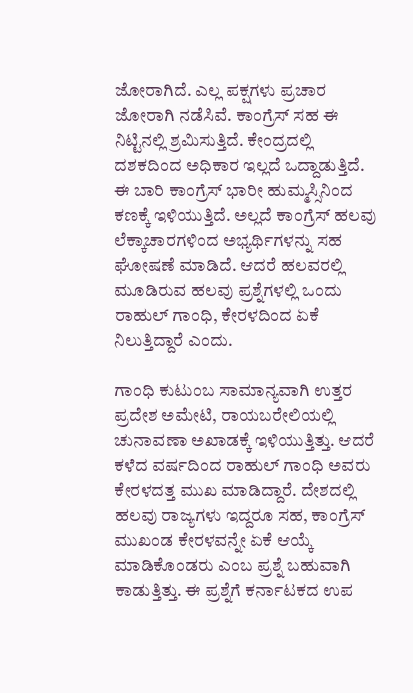ಜೋರಾಗಿದೆ. ಎಲ್ಲ ಪಕ್ಷಗಳು ಪ್ರಚಾರ ಜೋರಾಗಿ ನಡೆಸಿವೆ. ಕಾಂಗ್ರೆಸ್ ಸಹ ಈ ನಿಟ್ಟಿನಲ್ಲಿ ಶ್ರಮಿಸುತ್ತಿದೆ. ಕೇಂದ್ರದಲ್ಲಿ ದಶಕದಿಂದ ಅಧಿಕಾರ ಇಲ್ಲದೆ ಒದ್ದಾಡುತ್ತಿದೆ. ಈ ಬಾರಿ ಕಾಂಗ್ರೆಸ್‌ ಭಾರೀ ಹುಮ್ಮಸ್ಸಿನಿಂದ ಕಣಕ್ಕೆ ಇಳಿಯುತ್ತಿದೆ. ಅಲ್ಲದೆ ಕಾಂಗ್ರೆಸ್‌ ಹಲವು ಲೆಕ್ಕಾಚಾರಗಳಿಂದ ಅಭ್ಯರ್ಥಿಗಳನ್ನು ಸಹ ಘೋಷಣೆ ಮಾಡಿದೆ. ಆದರೆ ಹಲವರಲ್ಲಿ ಮೂಡಿರುವ ಹಲವು ಪ್ರಶ್ನೆಗಳಲ್ಲಿ ಒಂದು ರಾಹುಲ್ ಗಾಂಧಿ, ಕೇರಳದಿಂದ ಏಕೆ ನಿಲುತ್ತಿದ್ದಾರೆ ಎಂದು.

ಗಾಂಧಿ ಕುಟುಂಬ ಸಾಮಾನ್ಯವಾಗಿ ಉತ್ತರ ಪ್ರದೇಶ ಅಮೇಟಿ, ರಾಯಬರೇಲಿಯಲ್ಲಿ ಚುನಾವಣಾ ಅಖಾಡಕ್ಕೆ ಇಳಿಯುತ್ತಿತ್ತು. ಆದರೆ ಕಳೆದ ವರ್ಷದಿಂದ ರಾಹುಲ್ ಗಾಂಧಿ ಅವರು ಕೇರಳದತ್ತ ಮುಖ ಮಾಡಿದ್ದಾರೆ. ದೇಶದಲ್ಲಿ ಹಲವು ರಾಜ್ಯಗಳು ಇದ್ದರೂ ಸಹ, ಕಾಂಗ್ರೆಸ್‌ ಮುಖಂಡ ಕೇರಳವನ್ನೇ ಏಕೆ ಆಯ್ಕೆ ಮಾಡಿಕೊಂಡರು ಎಂಬ ಪ್ರಶ್ನೆ ಬಹುವಾಗಿ ಕಾಡುತ್ತಿತ್ತು. ಈ ಪ್ರಶ್ನೆಗೆ ಕರ್ನಾಟಕದ ಉಪ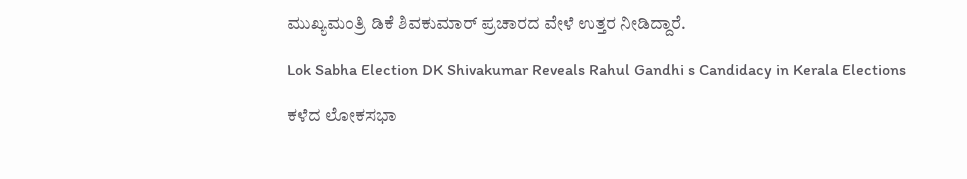ಮುಖ್ಯಮಂತ್ರಿ ಡಿಕೆ ಶಿವಕುಮಾರ್ ಪ್ರಚಾರದ ವೇಳೆ ಉತ್ತರ ನೀಡಿದ್ದಾರೆ.

Lok Sabha Election DK Shivakumar Reveals Rahul Gandhi s Candidacy in Kerala Elections

ಕಳೆದ ಲೋಕಸಭಾ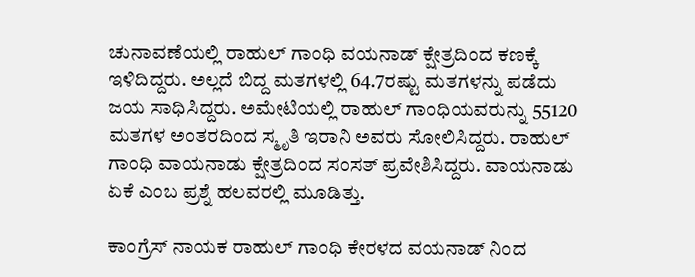ಚುನಾವಣೆಯಲ್ಲಿ ರಾಹುಲ್ ಗಾಂಧಿ ವಯನಾಡ್ ಕ್ಷೇತ್ರದಿಂದ ಕಣಕ್ಕೆ ಇಳಿದಿದ್ದರು. ಅಲ್ಲದೆ ಬಿದ್ದ ಮತಗಳಲ್ಲಿ 64.7ರಷ್ಟು ಮತಗಳನ್ನು ಪಡೆದು ಜಯ ಸಾಧಿಸಿದ್ದರು. ಅಮೇಟಿಯಲ್ಲಿ ರಾಹುಲ್‌ ಗಾಂಧಿಯವರುನ್ನು 55120 ಮತಗಳ ಅಂತರದಿಂದ ಸ್ಮೃತಿ ಇರಾನಿ ಅವರು ಸೋಲಿಸಿದ್ದರು. ರಾಹುಲ್‌ ಗಾಂಧಿ ವಾಯನಾಡು ಕ್ಷೇತ್ರದಿಂದ ಸಂಸತ್‌ ಪ್ರವೇಶಿಸಿದ್ದರು. ವಾಯನಾಡು ಏಕೆ ಎಂಬ ಪ್ರಶ್ನೆ ಹಲವರಲ್ಲಿ ಮೂಡಿತ್ತು.

ಕಾಂಗ್ರೆಸ್ ನಾಯಕ ರಾಹುಲ್ ಗಾಂಧಿ ಕೇರಳದ ವಯನಾಡ್ ನಿಂದ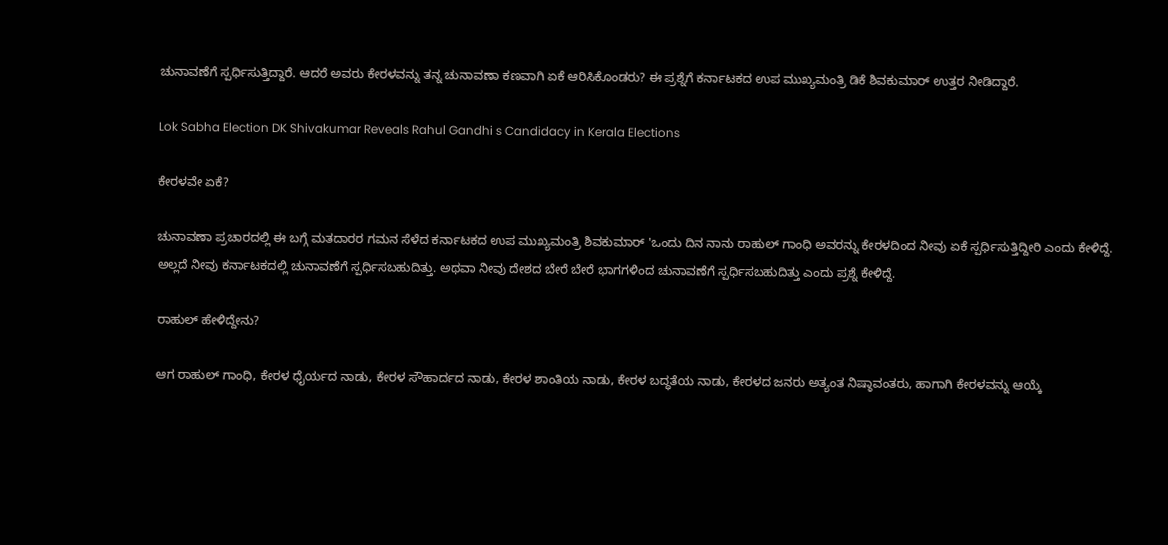ಚುನಾವಣೆಗೆ ಸ್ಪರ್ಧಿಸುತ್ತಿದ್ದಾರೆ. ಆದರೆ ಅವರು ಕೇರಳವನ್ನು ತನ್ನ ಚುನಾವಣಾ ಕಣವಾಗಿ ಏಕೆ ಆರಿಸಿಕೊಂಡರು? ಈ ಪ್ರಶ್ನೆಗೆ ಕರ್ನಾಟಕದ ಉಪ ಮುಖ್ಯಮಂತ್ರಿ ಡಿಕೆ ಶಿವಕುಮಾರ್ ಉತ್ತರ ನೀಡಿದ್ದಾರೆ.

Lok Sabha Election DK Shivakumar Reveals Rahul Gandhi s Candidacy in Kerala Elections

ಕೇರಳವೇ ಏಕೆ?

ಚುನಾವಣಾ ಪ್ರಚಾರದಲ್ಲಿ ಈ ಬಗ್ಗೆ ಮತದಾರರ ಗಮನ ಸೆಳೆದ ಕರ್ನಾಟಕದ ಉಪ ಮುಖ್ಯಮಂತ್ರಿ ಶಿವಕುಮಾರ್‌ 'ಒಂದು ದಿನ ನಾನು ರಾಹುಲ್ ಗಾಂಧಿ ಅವರನ್ನು ಕೇರಳದಿಂದ ನೀವು ಏಕೆ ಸ್ಪರ್ಧಿಸುತ್ತಿದ್ದೀರಿ ಎಂದು ಕೇಳಿದ್ದೆ. ಅಲ್ಲದೆ ನೀವು ಕರ್ನಾಟಕದಲ್ಲಿ ಚುನಾವಣೆಗೆ ಸ್ಪರ್ಧಿಸಬಹುದಿತ್ತು. ಅಥವಾ ನೀವು ದೇಶದ ಬೇರೆ ಬೇರೆ ಭಾಗಗಳಿಂದ ಚುನಾವಣೆಗೆ ಸ್ಪರ್ಧಿಸಬಹುದಿತ್ತು ಎಂದು ಪ್ರಶ್ನೆ ಕೇಳಿದ್ದೆ.

ರಾಹುಲ್ ಹೇಳಿದ್ದೇನು?

ಆಗ ರಾಹುಲ್ ಗಾಂಧಿ, ಕೇರಳ ಧೈರ್ಯದ ನಾಡು, ಕೇರಳ ಸೌಹಾರ್ದದ ನಾಡು, ಕೇರಳ ಶಾಂತಿಯ ನಾಡು, ಕೇರಳ ಬದ್ಧತೆಯ ನಾಡು, ಕೇರಳದ ಜನರು ಅತ್ಯಂತ ನಿಷ್ಠಾವಂತರು, ಹಾಗಾಗಿ ಕೇರಳವನ್ನು ಆಯ್ಕೆ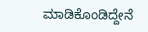ಮಾಡಿಕೊಂಡಿದ್ದೇನೆ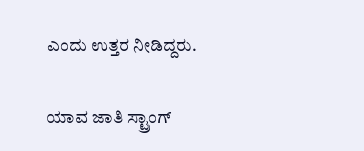ಎಂದು ಉತ್ತರ ನೀಡಿದ್ದರು.

ಯಾವ ಜಾತಿ ಸ್ಟ್ರಾಂಗ್‌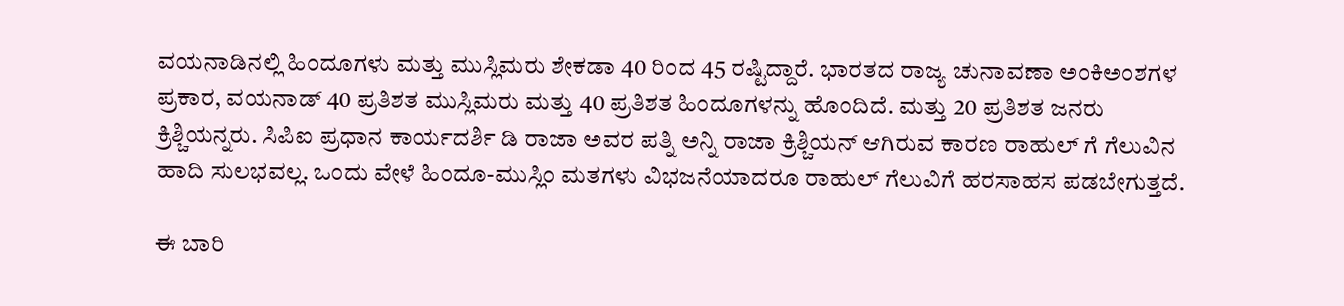ವಯನಾಡಿನಲ್ಲಿ ಹಿಂದೂಗಳು ಮತ್ತು ಮುಸ್ಲಿಮರು ಶೇಕಡಾ 40 ರಿಂದ 45 ರಷ್ಟಿದ್ದಾರೆ. ಭಾರತದ ರಾಜ್ಯ ಚುನಾವಣಾ ಅಂಕಿಅಂಶಗಳ ಪ್ರಕಾರ, ವಯನಾಡ್ 40 ಪ್ರತಿಶತ ಮುಸ್ಲಿಮರು ಮತ್ತು 40 ಪ್ರತಿಶತ ಹಿಂದೂಗಳನ್ನು ಹೊಂದಿದೆ. ಮತ್ತು 20 ಪ್ರತಿಶತ ಜನರು ಕ್ರಿಶ್ಚಿಯನ್ನರು. ಸಿಪಿಐ ಪ್ರಧಾನ ಕಾರ್ಯದರ್ಶಿ ಡಿ ರಾಜಾ ಅವರ ಪತ್ನಿ ಅನ್ನಿ ರಾಜಾ ಕ್ರಿಶ್ಚಿಯನ್ ಆಗಿರುವ ಕಾರಣ ರಾಹುಲ್ ಗೆ ಗೆಲುವಿನ ಹಾದಿ ಸುಲಭವಲ್ಲ. ಒಂದು ವೇಳೆ ಹಿಂದೂ-ಮುಸ್ಲಿಂ ಮತಗಳು ವಿಭಜನೆಯಾದರೂ ರಾಹುಲ್ ಗೆಲುವಿಗೆ ಹರಸಾಹಸ ಪಡಬೇಗುತ್ತದೆ.

ಈ ಬಾರಿ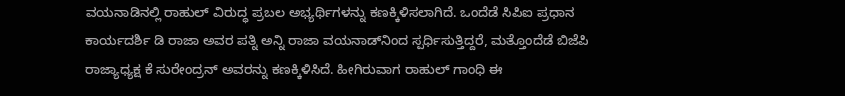ವಯನಾಡಿನಲ್ಲಿ ರಾಹುಲ್ ವಿರುದ್ಧ ಪ್ರಬಲ ಅಭ್ಯರ್ಥಿಗಳನ್ನು ಕಣಕ್ಕಿಳಿಸಲಾಗಿದೆ. ಒಂದೆಡೆ ಸಿಪಿಐ ಪ್ರಧಾನ ಕಾರ್ಯದರ್ಶಿ ಡಿ ರಾಜಾ ಅವರ ಪತ್ನಿ ಅನ್ನಿ ರಾಜಾ ವಯನಾಡ್‌ನಿಂದ ಸ್ಪರ್ಧಿಸುತ್ತಿದ್ದರೆ, ಮತ್ತೊಂದೆಡೆ ಬಿಜೆಪಿ ರಾಜ್ಯಾಧ್ಯಕ್ಷ ಕೆ ಸುರೇಂದ್ರನ್‌ ಅವರನ್ನು ಕಣಕ್ಕಿಳಿಸಿದೆ. ಹೀಗಿರುವಾಗ ರಾಹುಲ್ ಗಾಂಧಿ ಈ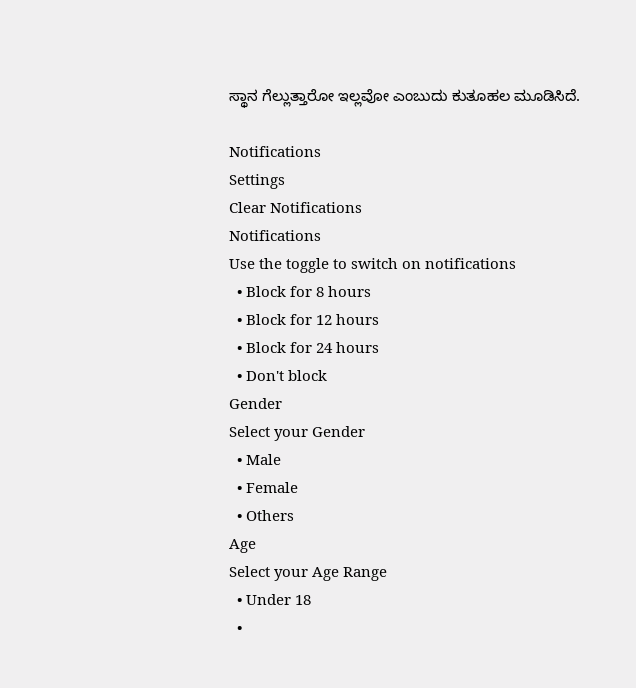ಸ್ಥಾನ ಗೆಲ್ಲುತ್ತಾರೋ ಇಲ್ಲವೋ ಎಂಬುದು ಕುತೂಹಲ ಮೂಡಿಸಿದೆ.

Notifications
Settings
Clear Notifications
Notifications
Use the toggle to switch on notifications
  • Block for 8 hours
  • Block for 12 hours
  • Block for 24 hours
  • Don't block
Gender
Select your Gender
  • Male
  • Female
  • Others
Age
Select your Age Range
  • Under 18
  •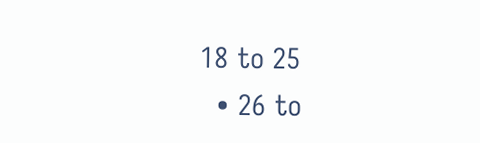18 to 25
  • 26 to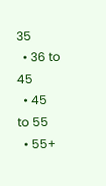35
  • 36 to 45
  • 45 to 55
  • 55+